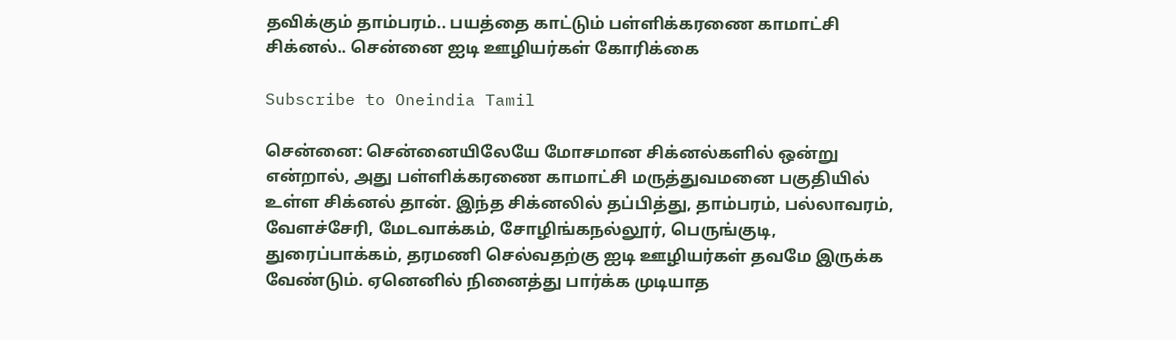தவிக்கும் தாம்பரம்.. பயத்தை காட்டும் பள்ளிக்கரணை காமாட்சி சிக்னல்.. சென்னை ஐடி ஊழியர்கள் கோரிக்கை

Subscribe to Oneindia Tamil

சென்னை: சென்னையிலேயே மோசமான சிக்னல்களில் ஒன்று என்றால், அது பள்ளிக்கரணை காமாட்சி மருத்துவமனை பகுதியில் உள்ள சிக்னல் தான். இந்த சிக்னலில் தப்பித்து, தாம்பரம், பல்லாவரம், வேளச்சேரி, மேடவாக்கம், சோழிங்கநல்லூர், பெருங்குடி, துரைப்பாக்கம், தரமணி செல்வதற்கு ஐடி ஊழியர்கள் தவமே இருக்க வேண்டும். ஏனெனில் நினைத்து பார்க்க முடியாத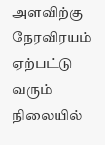அளவிற்கு நேரவிரயம் ஏற்பட்டு வரும் நிலையில்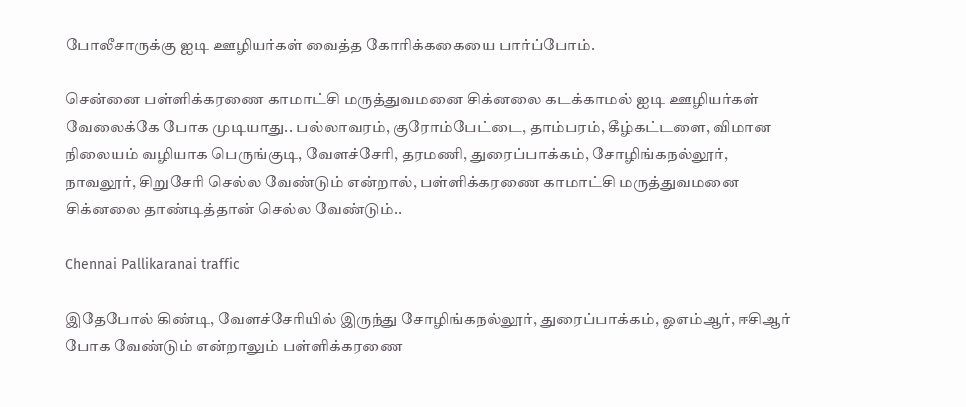போலீசாருக்கு ஐடி ஊழியர்கள் வைத்த கோரிக்ககையை பார்ப்போம்.

சென்னை பள்ளிக்கரணை காமாட்சி மருத்துவமனை சிக்னலை கடக்காமல் ஐடி ஊழியர்கள் வேலைக்கே போக முடியாது.. பல்லாவரம், குரோம்பேட்டை, தாம்பரம், கீழ்கட்டளை, விமான நிலையம் வழியாக பெருங்குடி, வேளச்சேரி, தரமணி, துரைப்பாக்கம், சோழிங்கநல்லூர், நாவலூர், சிறுசேரி செல்ல வேண்டும் என்றால், பள்ளிக்கரணை காமாட்சி மருத்துவமனை சிக்னலை தாண்டித்தான் செல்ல வேண்டும்..

Chennai Pallikaranai traffic

இதேபோல் கிண்டி, வேளச்சேரியில் இருந்து சோழிங்கநல்லூர், துரைப்பாக்கம், ஓஎம்ஆர், ஈசிஆர் போக வேண்டும் என்றாலும் பள்ளிக்கரணை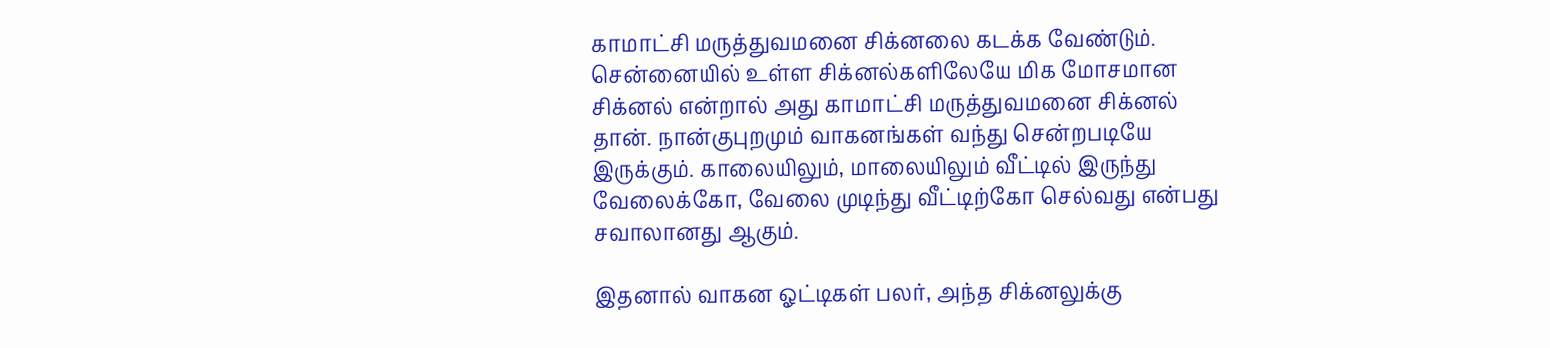காமாட்சி மருத்துவமனை சிக்னலை கடக்க வேண்டும். சென்னையில் உள்ள சிக்னல்களிலேயே மிக மோசமான சிக்னல் என்றால் அது காமாட்சி மருத்துவமனை சிக்னல் தான். நான்குபுறமும் வாகனங்கள் வந்து சென்றபடியே இருக்கும். காலையிலும், மாலையிலும் வீட்டில் இருந்து வேலைக்கோ, வேலை முடிந்து வீட்டிற்கோ செல்வது என்பது சவாலானது ஆகும்.

இதனால் வாகன ஓட்டிகள் பலர், அந்த சிக்னலுக்கு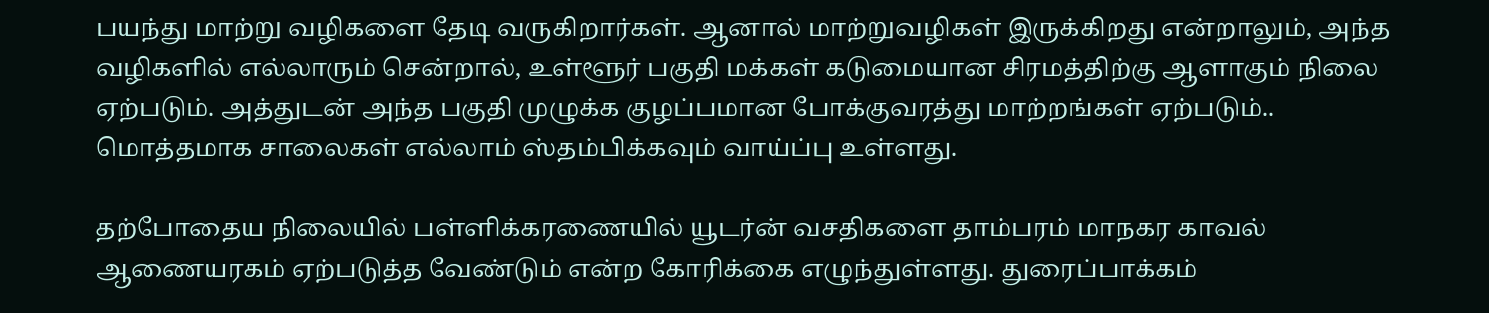பயந்து மாற்று வழிகளை தேடி வருகிறார்கள். ஆனால் மாற்றுவழிகள் இருக்கிறது என்றாலும், அந்த வழிகளில் எல்லாரும் சென்றால், உள்ளூர் பகுதி மக்கள் கடுமையான சிரமத்திற்கு ஆளாகும் நிலை ஏற்படும். அத்துடன் அந்த பகுதி முழுக்க குழப்பமான போக்குவரத்து மாற்றங்கள் ஏற்படும்.. மொத்தமாக சாலைகள் எல்லாம் ஸ்தம்பிக்கவும் வாய்ப்பு உள்ளது.

தற்போதைய நிலையில் பள்ளிக்கரணையில் யூடர்ன் வசதிகளை தாம்பரம் மாநகர காவல் ஆணையரகம் ஏற்படுத்த வேண்டும் என்ற கோரிக்கை எழுந்துள்ளது. துரைப்பாக்கம்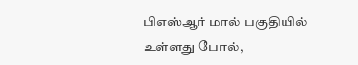பிஎஸ்ஆர் மால் பகுதியில் உள்ளது போல்,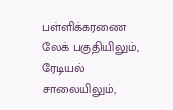பள்ளிக்கரணை லேக் பகுதியிலும், ரேடியல் சாலையிலும்,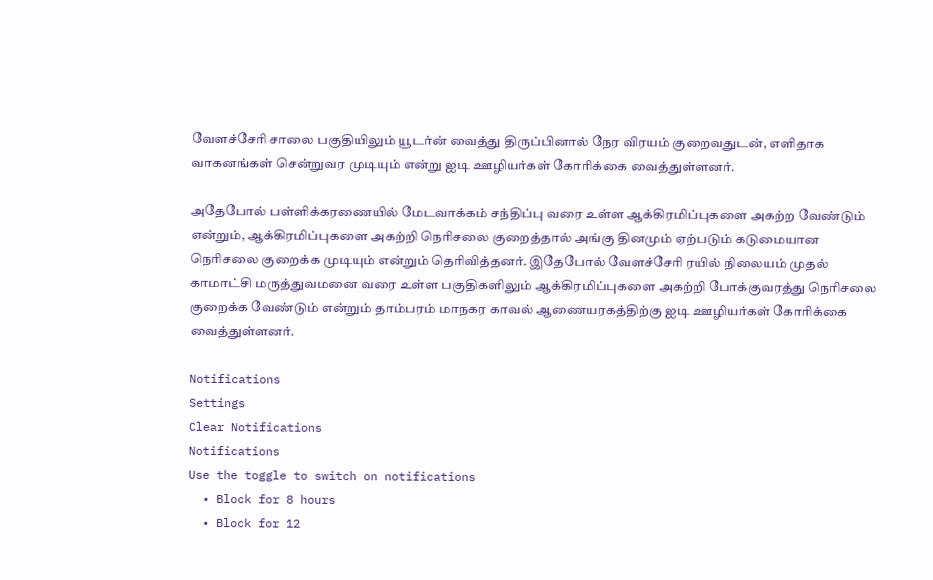வேளச்சேரி சாலை பகுதியிலும் யூடர்ன் வைத்து திருப்பினால் நேர விரயம் குறைவதுடன், எளிதாக வாகனங்கள் சென்றுவர முடியும் என்று ஐடி ஊழியர்கள் கோரிக்கை வைத்துள்ளனர்.

அதேபோல் பள்ளிக்கரணையில் மேடவாக்கம் சந்திப்பு வரை உள்ள ஆக்கிரமிப்புகளை அகற்ற வேண்டும் என்றும், ஆக்கிரமிப்புகளை அகற்றி நெரிசலை குறைத்தால் அங்கு தினமும் ஏற்படும் கடுமையான நெரிசலை குறைக்க முடியும் என்றும் தெரிவித்தனர். இதேபோல் வேளச்சேரி ரயில் நிலையம் முதல் காமாட்சி மருத்துவமனை வரை உள்ள பகுதிகளிலும் ஆக்கிரமிப்புகளை அகற்றி போக்குவரத்து நெரிசலை குறைக்க வேண்டும் என்றும் தாம்பரம் மாநகர காவல் ஆணையரகத்திற்கு ஐடி ஊழியர்கள் கோரிக்கை வைத்துள்ளனர்.

Notifications
Settings
Clear Notifications
Notifications
Use the toggle to switch on notifications
  • Block for 8 hours
  • Block for 12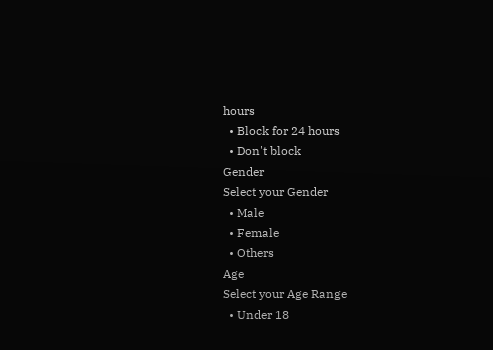hours
  • Block for 24 hours
  • Don't block
Gender
Select your Gender
  • Male
  • Female
  • Others
Age
Select your Age Range
  • Under 18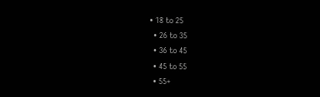• 18 to 25
  • 26 to 35
  • 36 to 45
  • 45 to 55
  • 55+